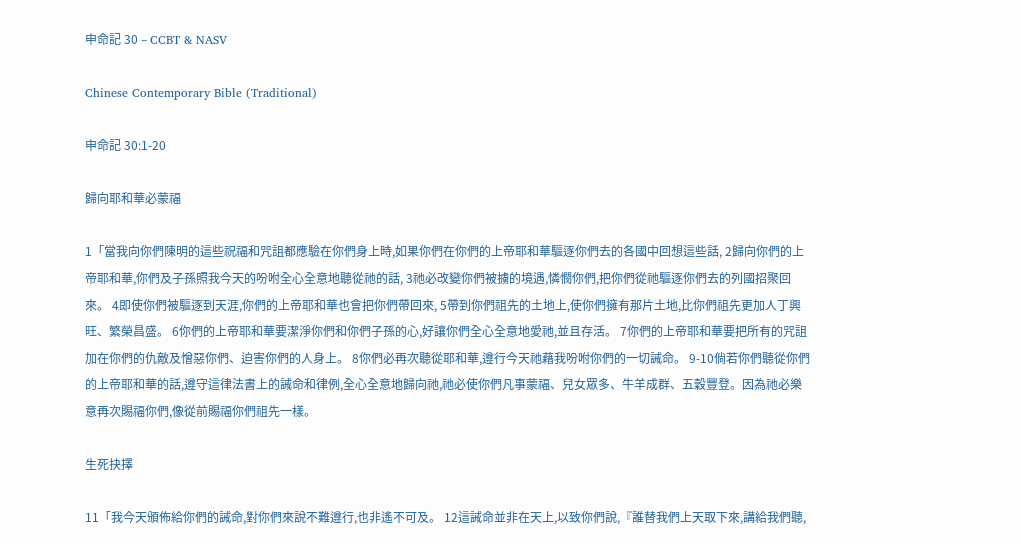申命記 30 – CCBT & NASV

Chinese Contemporary Bible (Traditional)

申命記 30:1-20

歸向耶和華必蒙福

1「當我向你們陳明的這些祝福和咒詛都應驗在你們身上時,如果你們在你們的上帝耶和華驅逐你們去的各國中回想這些話, 2歸向你們的上帝耶和華,你們及子孫照我今天的吩咐全心全意地聽從祂的話, 3祂必改變你們被擄的境遇,憐憫你們,把你們從祂驅逐你們去的列國招聚回來。 4即使你們被驅逐到天涯,你們的上帝耶和華也會把你們帶回來, 5帶到你們祖先的土地上,使你們擁有那片土地,比你們祖先更加人丁興旺、繁榮昌盛。 6你們的上帝耶和華要潔淨你們和你們子孫的心,好讓你們全心全意地愛祂,並且存活。 7你們的上帝耶和華要把所有的咒詛加在你們的仇敵及憎惡你們、迫害你們的人身上。 8你們必再次聽從耶和華,遵行今天祂藉我吩咐你們的一切誡命。 9-10倘若你們聽從你們的上帝耶和華的話,遵守這律法書上的誡命和律例,全心全意地歸向祂,祂必使你們凡事蒙福、兒女眾多、牛羊成群、五穀豐登。因為祂必樂意再次賜福你們,像從前賜福你們祖先一樣。

生死抉擇

11「我今天頒佈給你們的誡命,對你們來說不難遵行,也非遙不可及。 12這誡命並非在天上,以致你們說,『誰替我們上天取下來,講給我們聽,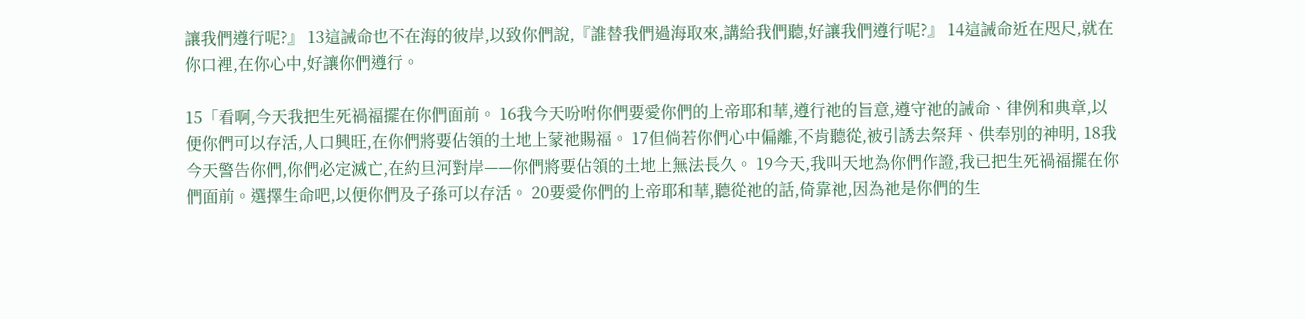讓我們遵行呢?』 13這誡命也不在海的彼岸,以致你們說,『誰替我們過海取來,講給我們聽,好讓我們遵行呢?』 14這誡命近在咫尺,就在你口裡,在你心中,好讓你們遵行。

15「看啊,今天我把生死禍福擺在你們面前。 16我今天吩咐你們要愛你們的上帝耶和華,遵行祂的旨意,遵守祂的誡命、律例和典章,以便你們可以存活,人口興旺,在你們將要佔領的土地上蒙祂賜福。 17但倘若你們心中偏離,不肯聽從,被引誘去祭拜、供奉別的神明, 18我今天警告你們,你們必定滅亡,在約旦河對岸——你們將要佔領的土地上無法長久。 19今天,我叫天地為你們作證,我已把生死禍福擺在你們面前。選擇生命吧,以便你們及子孫可以存活。 20要愛你們的上帝耶和華,聽從祂的話,倚靠祂,因為祂是你們的生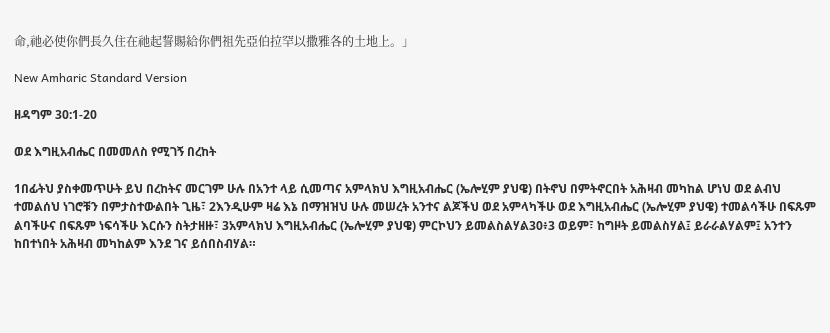命,祂必使你們長久住在祂起誓賜給你們祖先亞伯拉罕以撒雅各的土地上。」

New Amharic Standard Version

ዘዳግም 30:1-20

ወደ እግዚአብሔር በመመለስ የሚገኝ በረከት

1በፊትህ ያስቀመጥሁት ይህ በረከትና መርገም ሁሉ በአንተ ላይ ሲመጣና አምላክህ እግዚአብሔር (ኤሎሂም ያህዌ) በትኖህ በምትኖርበት አሕዛብ መካከል ሆነህ ወደ ልብህ ተመልሰህ ነገሮቹን በምታስተውልበት ጊዜ፣ 2እንዲሁም ዛሬ እኔ በማዝዝህ ሁሉ መሠረት አንተና ልጆችህ ወደ አምላካችሁ ወደ እግዚአብሔር (ኤሎሂም ያህዌ) ተመልሳችሁ በፍጹም ልባችሁና በፍጹም ነፍሳችሁ እርሱን ስትታዘዙ፣ 3አምላክህ እግዚአብሔር (ኤሎሂም ያህዌ) ምርኮህን ይመልስልሃል30፥3 ወይም፣ ከግዞት ይመልስሃል፤ ይራራልሃልም፤ አንተን ከበተነበት አሕዛብ መካከልም እንደ ገና ይሰበስብሃል።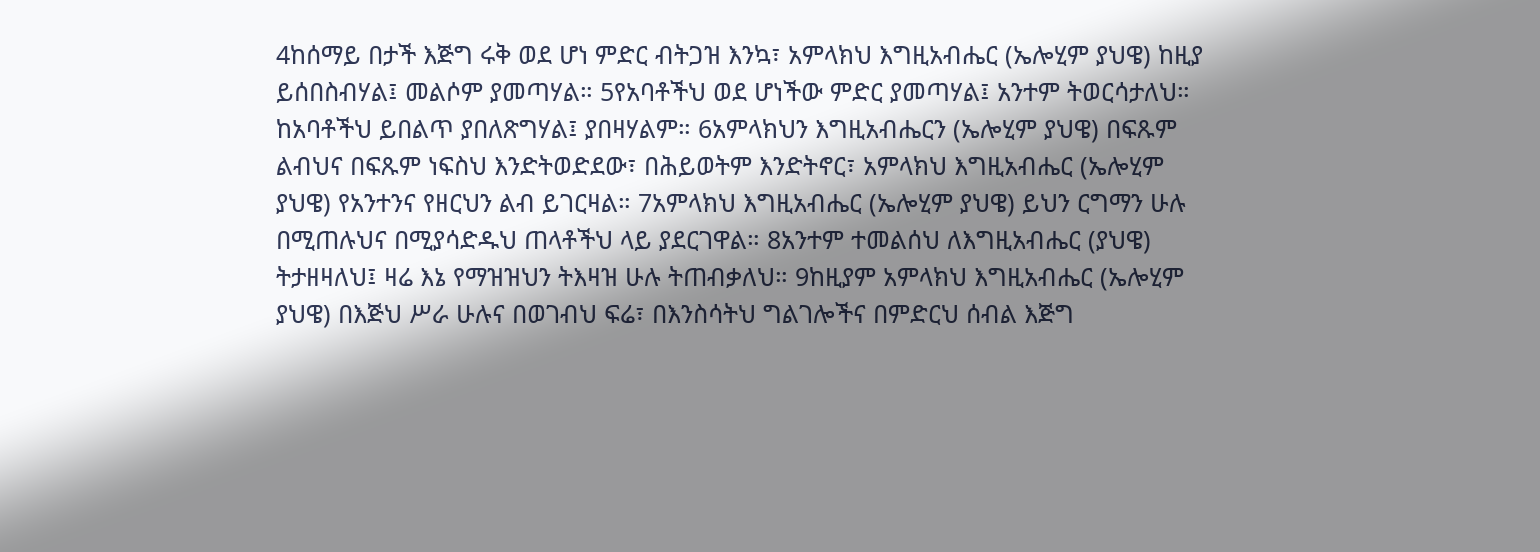4ከሰማይ በታች እጅግ ሩቅ ወደ ሆነ ምድር ብትጋዝ እንኳ፣ አምላክህ እግዚአብሔር (ኤሎሂም ያህዌ) ከዚያ ይሰበስብሃል፤ መልሶም ያመጣሃል። 5የአባቶችህ ወደ ሆነችው ምድር ያመጣሃል፤ አንተም ትወርሳታለህ። ከአባቶችህ ይበልጥ ያበለጽግሃል፤ ያበዛሃልም። 6አምላክህን እግዚአብሔርን (ኤሎሂም ያህዌ) በፍጹም ልብህና በፍጹም ነፍስህ እንድትወድደው፣ በሕይወትም እንድትኖር፣ አምላክህ እግዚአብሔር (ኤሎሂም ያህዌ) የአንተንና የዘርህን ልብ ይገርዛል። 7አምላክህ እግዚአብሔር (ኤሎሂም ያህዌ) ይህን ርግማን ሁሉ በሚጠሉህና በሚያሳድዱህ ጠላቶችህ ላይ ያደርገዋል። 8አንተም ተመልሰህ ለእግዚአብሔር (ያህዌ) ትታዘዛለህ፤ ዛሬ እኔ የማዝዝህን ትእዛዝ ሁሉ ትጠብቃለህ። 9ከዚያም አምላክህ እግዚአብሔር (ኤሎሂም ያህዌ) በእጅህ ሥራ ሁሉና በወገብህ ፍሬ፣ በእንስሳትህ ግልገሎችና በምድርህ ሰብል እጅግ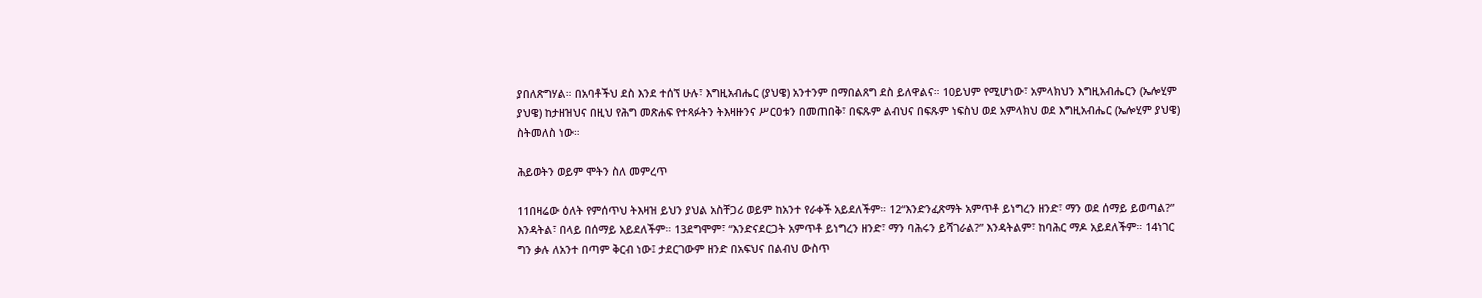ያበለጽግሃል። በአባቶችህ ደስ እንደ ተሰኘ ሁሉ፣ እግዚአብሔር (ያህዌ) አንተንም በማበልጸግ ደስ ይለዋልና። 10ይህም የሚሆነው፣ አምላክህን እግዚአብሔርን (ኤሎሂም ያህዌ) ከታዘዝህና በዚህ የሕግ መጽሐፍ የተጻፉትን ትእዛዙንና ሥርዐቱን በመጠበቅ፣ በፍጹም ልብህና በፍጹም ነፍስህ ወደ አምላክህ ወደ እግዚአብሔር (ኤሎሂም ያህዌ) ስትመለስ ነው።

ሕይወትን ወይም ሞትን ስለ መምረጥ

11በዛሬው ዕለት የምሰጥህ ትእዛዝ ይህን ያህል አስቸጋሪ ወይም ከአንተ የራቀች አይደለችም። 12“እንድንፈጽማት አምጥቶ ይነግረን ዘንድ፣ ማን ወደ ሰማይ ይወጣል?” እንዳትል፣ በላይ በሰማይ አይደለችም። 13ደግሞም፣ “እንድናደርጋት አምጥቶ ይነግረን ዘንድ፣ ማን ባሕሩን ይሻገራል?” እንዳትልም፣ ከባሕር ማዶ አይደለችም። 14ነገር ግን ቃሉ ለአንተ በጣም ቅርብ ነው፤ ታደርገውም ዘንድ በአፍህና በልብህ ውስጥ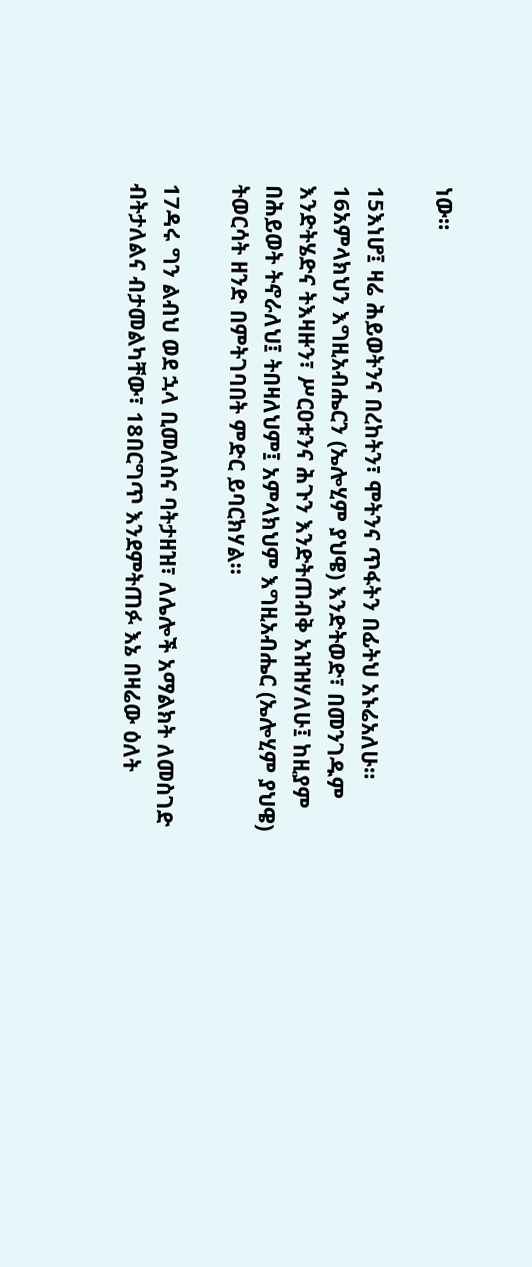ነው።

15እነሆ፤ ዛሬ ሕይወትንና በረከትን፣ ሞትንና ጥፋትን በፊትህ አኑሬአለሁ። 16አምላክህን እግዚአብሔርን (ኤሎሂም ያህዌ) እንድትወድ፣ በመንገዱም እንድትሄድና ትእዛዙን፣ ሥርዐቱንና ሕጉን እንድትጠብቅ አዝዝሃለሁ፤ ከዚያም በሕይወት ትኖራለህ፤ ትበዛለህም፤ አምላክህም እግዚአብሔር (ኤሎሂም ያህዌ) ትወርሳት ዘንድ በምትገባበት ምድር ይባርክሃል።

17ዳሩ ግን ልብህ ወደ ኋላ ቢመለስና ባትታዘዝ፣ ለሌሎች አማልክት ለመስገድ ብትታለልና ብታመልካቸው፣ 18በርግጥ እንደምትጠፉ እኔ በዛሬው ዕለት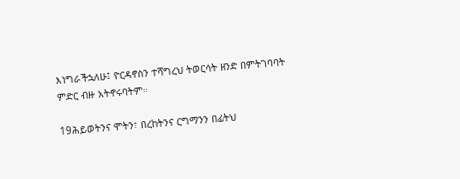እነግራችኋለሁ፤ ዮርዳኖስን ተሻግረህ ትወርሳት ዘንድ በምትገባባት ምድር ብዙ አትኖሩባትም።

19ሕይወትንና ሞትን፣ በረከትንና ርግማንን በፊትህ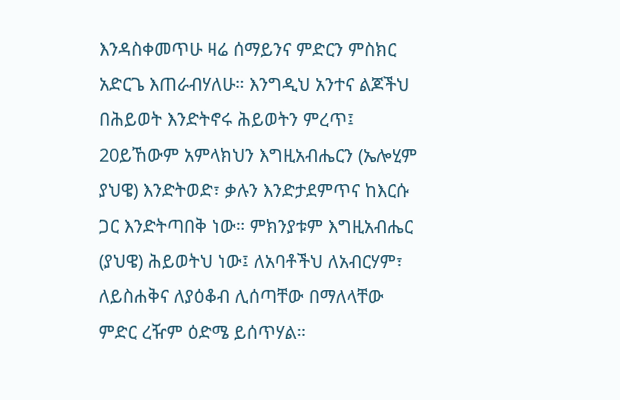እንዳስቀመጥሁ ዛሬ ሰማይንና ምድርን ምስክር አድርጌ እጠራብሃለሁ። እንግዲህ አንተና ልጆችህ በሕይወት እንድትኖሩ ሕይወትን ምረጥ፤ 20ይኸውም አምላክህን እግዚአብሔርን (ኤሎሂም ያህዌ) እንድትወድ፣ ቃሉን እንድታደምጥና ከእርሱ ጋር እንድትጣበቅ ነው። ምክንያቱም እግዚአብሔር (ያህዌ) ሕይወትህ ነው፤ ለአባቶችህ ለአብርሃም፣ ለይስሐቅና ለያዕቆብ ሊሰጣቸው በማለላቸው ምድር ረዥም ዕድሜ ይሰጥሃል።